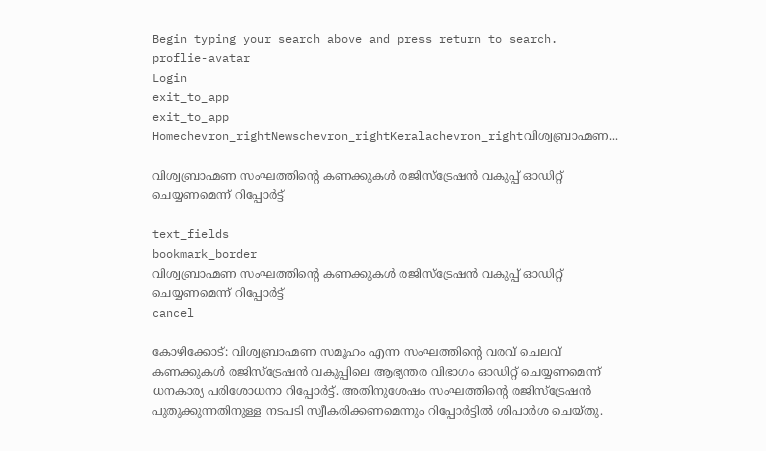Begin typing your search above and press return to search.
proflie-avatar
Login
exit_to_app
exit_to_app
Homechevron_rightNewschevron_rightKeralachevron_rightവിശ്വബ്രാഹ്മണ...

വിശ്വബ്രാഹ്മണ സംഘത്തിന്റെ കണക്കുകൾ രജിസ്ട്രേഷൻ വകുപ്പ് ഓഡിറ്റ് ചെയ്യണമെന്ന് റിപ്പോർട്ട്

text_fields
bookmark_border
വിശ്വബ്രാഹ്മണ സംഘത്തിന്റെ കണക്കുകൾ രജിസ്ട്രേഷൻ വകുപ്പ് ഓഡിറ്റ് ചെയ്യണമെന്ന് റിപ്പോർട്ട്
cancel

കോഴിക്കോട്: വിശ്വബ്രാഹ്മണ സമൂഹം എന്ന സംഘത്തിന്റെ വരവ് ചെലവ് കണക്കുകൾ രജിസ്ട്രേഷൻ വകുപ്പിലെ ആഭ്യന്തര വിഭാഗം ഓഡിറ്റ് ചെയ്യണമെന്ന് ധനകാര്യ പരിശോധനാ റിപ്പോർട്ട്. അതിനുശേഷം സംഘത്തിന്റെ രജിസ്ട്രേഷൻ പുതുക്കുന്നതിനുള്ള നടപടി സ്വീകരിക്കണമെന്നും റിപ്പോർട്ടിൽ ശിപാർശ ചെയ്തു.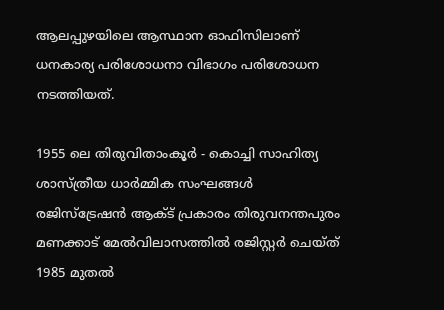ആലപ്പുഴയിലെ ആസ്ഥാന ഓഫിസിലാണ് ധനകാര്യ പരിശോധനാ വിഭാഗം പരിശോധന നടത്തിയത്.

1955 ലെ തിരുവിതാംകൂർ - കൊച്ചി സാഹിത്യ ശാസ്ത്രീയ ധാർമ്മിക സംഘങ്ങൾ രജിസ്ട്രേഷൻ ആക്ട് പ്രകാരം തിരുവനന്തപുരം മണക്കാട് മേൽവിലാസത്തിൽ രജിസ്റ്റർ ചെയ്ത് 1985 മുതൽ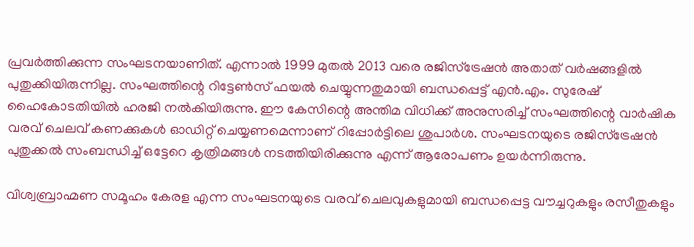പ്രവർത്തിക്കുന്ന സംഘടനയാണിത്. എന്നാൽ 1999 മുതൽ 2013 വരെ രജിസ്ട്രേഷൻ അതാത് വർഷങ്ങളിൽ പുതുക്കിയിരുന്നില്ല. സംഘത്തിന്റെ റിട്ടേൺസ് ഫയൽ ചെയ്യുന്നതുമായി ബന്ധപ്പെട്ട് എൻ.എം. സുരേഷ് ഹൈകോടതിയിൽ ഹരജി നൽകിയിരുന്നു. ഈ കേസിന്റെ അന്തിമ വിധിക്ക് അനുസരിച്ച് സംഘത്തിന്റെ വാർഷിക വരവ് ചെലവ് കണക്കുകൾ ഓഡിറ്റ് ചെയ്യണമെന്നാണ് റിപ്പോർട്ടിലെ ശുപാർശ. സംഘടനയുടെ രജിസ്ട്രേഷൻ പുതുക്കൽ സംബന്ധിച്ച് ഒട്ടേറെ കൃത്രിമങ്ങൾ നടത്തിയിരിക്കുന്നു എന്ന് ആരോപണം ഉയർന്നിരുന്നു.

വിശ്വബ്രാഹ്മണ സമൂഹം കേരള എന്ന സംഘടനയുടെ വരവ് ചെലവുകളുമായി ബന്ധപ്പെട്ട വൗച്ചറുകളും രസീതുകളും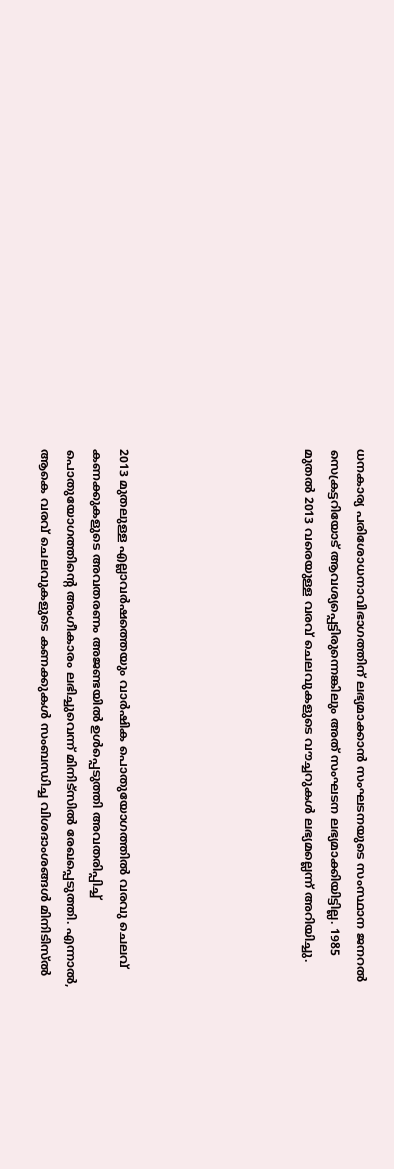ധനകാര്യ പരിശോധനാവിഭാഗത്തിന് ലഭ്യമാക്കാൻ സംഘടനയുടെ സംസ്ഥാന ജനറൽ സെക്രട്ടറിയോട് ആവശ്യപ്പെട്ടിരുന്നെങ്കിലും അത് സംഘടന ലഭ്യമാക്കിയിട്ടില്ല. 1985 മുതൽ 2013 വരെയുള്ള വരവ് ചെലവുകളുടെ വൗച്ചറുകൾ ലഭ്യമല്ലെന്ന് അറിയിച്ചു.






2013 മുതലുള്ള എല്ലാവർഷത്തെയും വാർഷിക പൊതുയോഗത്തിൽ വരവു ചെലവ് കണക്കുകളുടെ അവതരണം അജണ്ടയിൽ ഉൾപ്പെടുത്തി അവതരിപ്പിച്ച് പൊതുയോഗത്തിന്റെ അംഗീകാരം ലഭിച്ചുവെന്ന് മിനിട്സിൽ രേഖപ്പെടുത്തി. എന്നാൽ, ആകെ വരവ് ചെലവുകളുടെ കണക്കുകൾ സംബന്ധിച്ച വിശദാംശങ്ങൾ മിനിടിസ്ൽ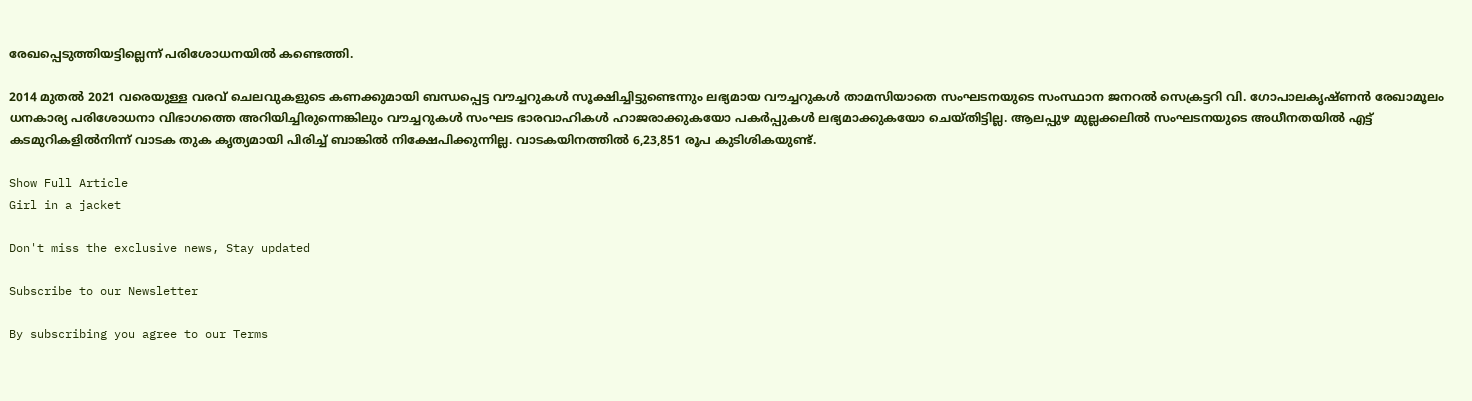രേഖപ്പെടുത്തിയട്ടില്ലെന്ന് പരിശോധനയിൽ കണ്ടെത്തി.

2014 മുതൽ 2021 വരെയുള്ള വരവ് ചെലവുകളുടെ കണക്കുമായി ബന്ധപ്പെട്ട വൗച്ചറുകൾ സൂക്ഷിച്ചിട്ടുണ്ടെന്നും ലഭ്യമായ വൗച്ചറുകൾ താമസിയാതെ സംഘടനയുടെ സംസ്ഥാന ജനറൽ സെക്രട്ടറി വി. ഗോപാലകൃഷ്ണൻ രേഖാമൂലം ധനകാര്യ പരിശോധനാ വിഭാഗത്തെ അറിയിച്ചിരുന്നെങ്കിലും വൗച്ചറുകൾ സംഘട ഭാരവാഹികൾ ഹാജരാക്കുകയോ പകർപ്പുകൾ ലഭ്യമാക്കുകയോ ചെയ്തിട്ടില്ല. ആലപ്പുഴ മുല്ലക്കലിൽ സംഘടനയുടെ അധീനതയിൽ എട്ട് കടമുറികളിൽനിന്ന് വാടക തുക കൃത്യമായി പിരിച്ച് ബാങ്കിൽ നിക്ഷേപിക്കുന്നില്ല. വാടകയിനത്തിൽ 6,23,851 രൂപ കുടിശികയുണ്ട്.

Show Full Article
Girl in a jacket

Don't miss the exclusive news, Stay updated

Subscribe to our Newsletter

By subscribing you agree to our Terms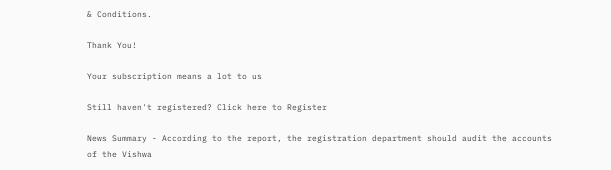& Conditions.

Thank You!

Your subscription means a lot to us

Still haven't registered? Click here to Register

News Summary - According to the report, the registration department should audit the accounts of the Vishwa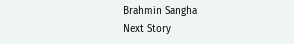Brahmin Sangha
Next Story